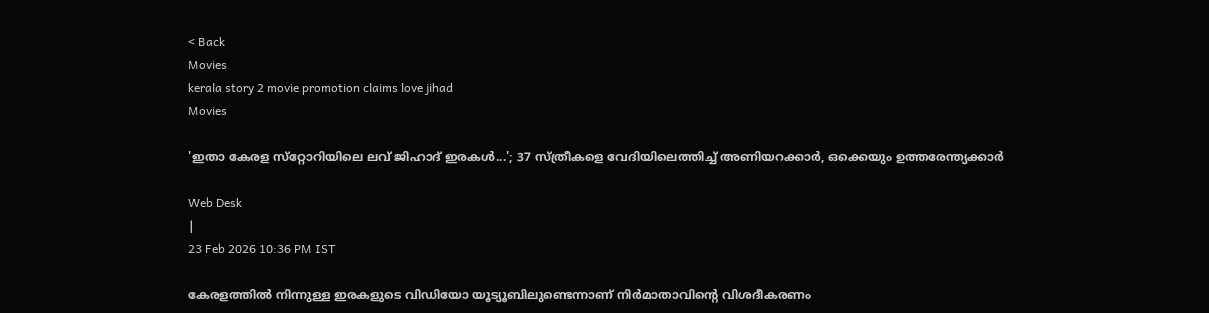< Back
Movies
kerala story 2 movie promotion claims love jihad
Movies

'ഇതാ കേരള സ്‌റ്റോറിയിലെ ലവ് ജിഹാദ് ഇരകള്‍...'; 37 സ്ത്രീകളെ വേദിയിലെത്തിച്ച് അണിയറക്കാര്‍, ഒക്കെയും ഉത്തരേന്ത്യക്കാര്‍

Web Desk
|
23 Feb 2026 10:36 PM IST

കേരളത്തില്‍ നിന്നുള്ള ഇരകളുടെ വിഡിയോ യൂട്യൂബിലുണ്ടെന്നാണ് നിര്‍മാതാവിൻ്റെ വിശദീകരണം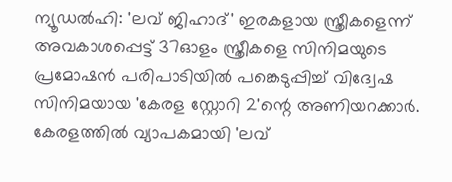ന്യൂഡല്‍ഹി: 'ലവ് ജിഹാദ്' ഇരകളായ സ്ത്രീകളെന്ന് അവകാശപ്പെട്ട് 37ഓളം സ്ത്രീകളെ സിനിമയുടെ പ്രമോഷന്‍ പരിപാടിയില്‍ പങ്കെടുപ്പിച്ച് വിദ്വേഷ സിനിമയായ 'കേരള സ്റ്റോറി 2'ന്റെ അണിയറക്കാര്‍. കേരളത്തില്‍ വ്യാപകമായി 'ലവ്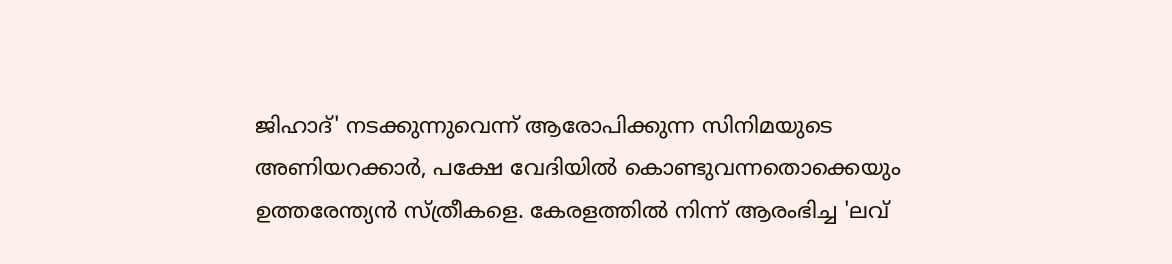ജിഹാദ്' നടക്കുന്നുവെന്ന് ആരോപിക്കുന്ന സിനിമയുടെ അണിയറക്കാര്‍, പക്ഷേ വേദിയില്‍ കൊണ്ടുവന്നതൊക്കെയും ഉത്തരേന്ത്യന്‍ സ്ത്രീകളെ. കേരളത്തില്‍ നിന്ന് ആരംഭിച്ച 'ലവ്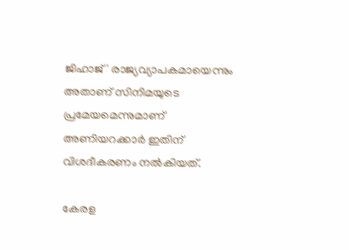ജിഹാജ്' രാജ്യവ്യാപകമായെന്നും അതാണ് സിനിമയുടെ പ്രമേയമെന്നുമാണ് അണിയറക്കാര്‍ ഇതിന് വിശദീകരണം നല്‍കിയത്.

കേരള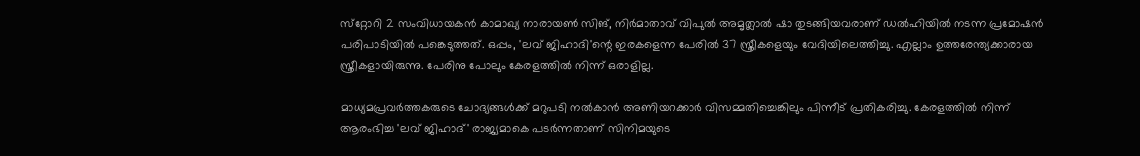സ്‌റ്റോറി 2 സംവിധായകന്‍ കാമാഖ്യ നാരായണ്‍ സിങ്, നിര്‍മാതാവ് വിപുല്‍ അമൃത്ലാല്‍ ഷാ തുടങ്ങിയവരാണ് ഡല്‍ഹിയില്‍ നടന്ന പ്രമോഷന്‍ പരിപാടിയില്‍ പങ്കെടുത്തത്. ഒപ്പം, 'ലവ് ജിഹാദി'ന്റെ ഇരകളെന്ന പേരില്‍ 37 സ്ത്രീകളെയും വേദിയിലെത്തിച്ചു. എല്ലാം ഉത്തരേന്ത്യക്കാരായ സ്ത്രീകളായിരുന്നു. പേരിനു പോലും കേരളത്തില്‍ നിന്ന് ഒരാളില്ല.

മാധ്യമപ്രവര്‍ത്തകരുടെ ചോദ്യങ്ങള്‍ക്ക് മറുപടി നല്‍കാന്‍ അണിയറക്കാര്‍ വിസമ്മതിച്ചെങ്കിലും പിന്നീട് പ്രതികരിച്ചു. കേരളത്തില്‍ നിന്ന് ആരംഭിച്ച 'ലവ് ജിഹാദ്' രാജ്യമാകെ പടര്‍ന്നതാണ് സിനിമയുടെ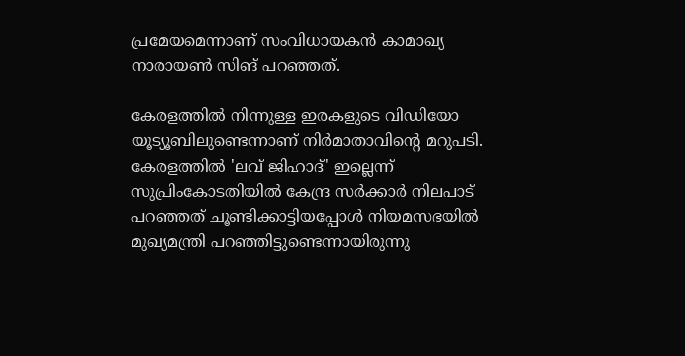പ്രമേയമെന്നാണ് സംവിധായകന്‍ കാമാഖ്യ നാരായണ്‍ സിങ് പറഞ്ഞത്.

കേരളത്തില്‍ നിന്നുള്ള ഇരകളുടെ വിഡിയോ യൂട്യൂബിലുണ്ടെന്നാണ് നിര്‍മാതാവിന്റെ മറുപടി. കേരളത്തില്‍ 'ലവ് ജിഹാദ്' ഇല്ലെന്ന് സുപ്രിംകോടതിയില്‍ കേന്ദ്ര സര്‍ക്കാര്‍ നിലപാട് പറഞ്ഞത് ചൂണ്ടിക്കാട്ടിയപ്പോള്‍ നിയമസഭയില്‍ മുഖ്യമന്ത്രി പറഞ്ഞിട്ടുണ്ടെന്നായിരുന്നു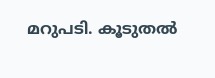മറുപടി. കൂടുതല്‍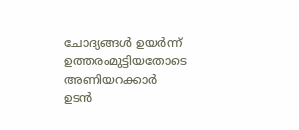ചോദ്യങ്ങള്‍ ഉയര്‍ന്ന് ഉത്തരംമുട്ടിയതോടെ അണിയറക്കാര്‍ ഉടന്‍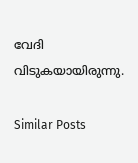വേദി വിടുകയായിരുന്നു.

Similar Posts